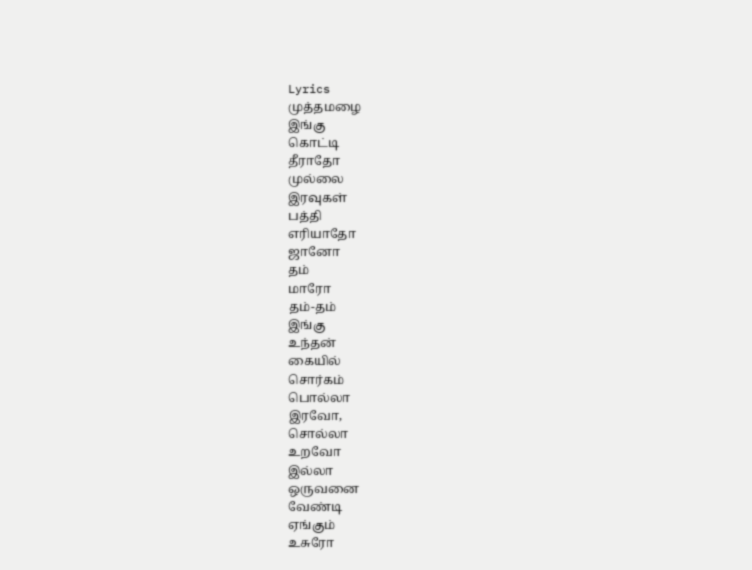Lyrics
முத்தமழை
இங்கு
கொட்டி
தீராதோ
முல்லை
இரவுகள்
பத்தி
எரியாதோ
ஜானோ
தம்
மாரோ
தம்-தம்
இங்கு
உந்தன்
கையில்
சொர்கம்
பொல்லா
இரவோ,
சொல்லா
உறவோ
இல்லா
ஒருவனை
வேண்டி
ஏங்கும்
உசுரோ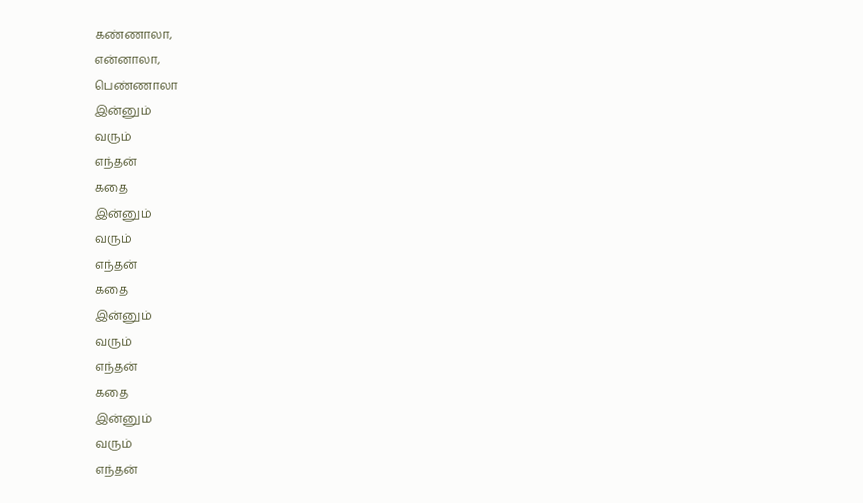கண்ணாலா,
என்னாலா,
பெண்ணாலா
இன்னும்
வரும்
எந்தன்
கதை
இன்னும்
வரும்
எந்தன்
கதை
இன்னும்
வரும்
எந்தன்
கதை
இன்னும்
வரும்
எந்தன்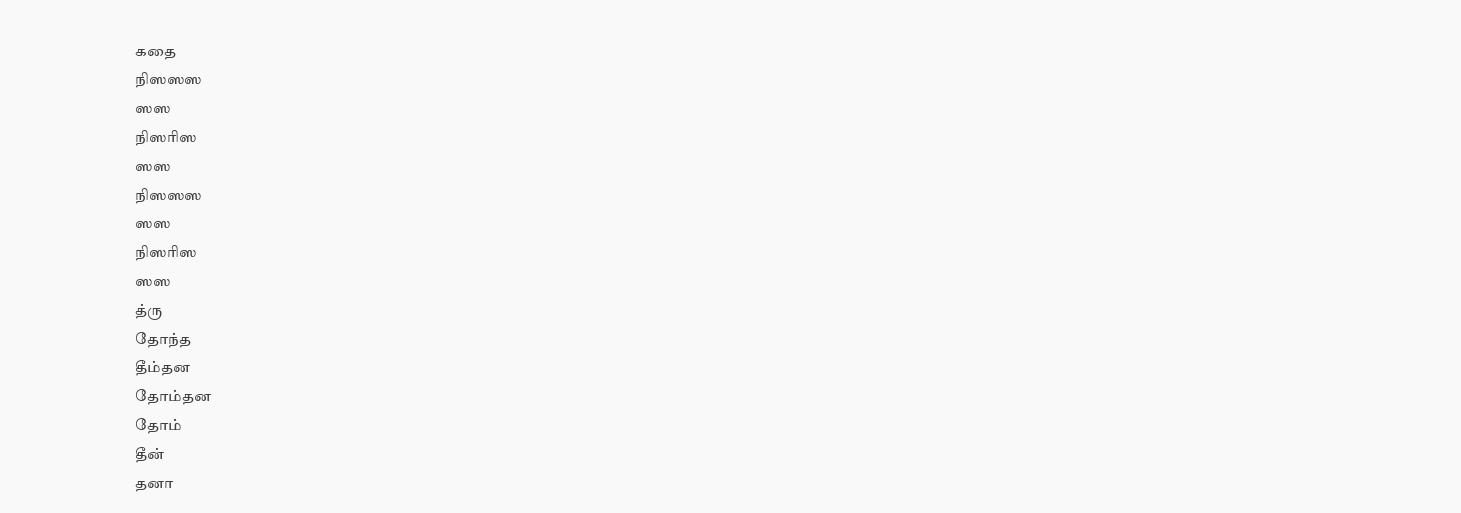கதை
நிஸஸஸ
ஸஸ
நிஸரிஸ
ஸஸ
நிஸஸஸ
ஸஸ
நிஸரிஸ
ஸஸ
த்ரு
தோந்த
தீம்தன
தோம்தன
தோம்
தீன்
தனா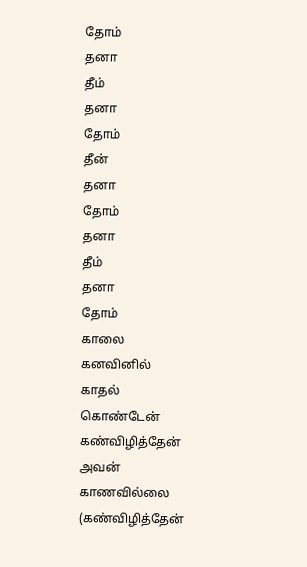தோம்
தனா
தீம்
தனா
தோம்
தீன்
தனா
தோம்
தனா
தீம்
தனா
தோம்
காலை
கனவினில்
காதல்
கொண்டேன்
கண்விழித்தேன்
அவன்
காணவில்லை
(கண்விழித்தேன்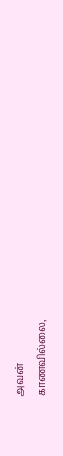அவன்
காணவில்லை,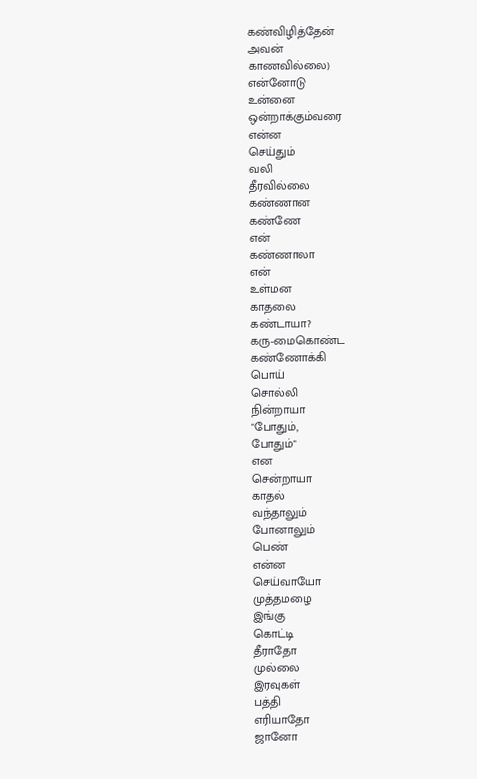கண்விழித்தேன்
அவன்
காணவில்லை)
என்னோடு
உன்னை
ஒன்றாக்கும்வரை
என்ன
செய்தும்
வலி
தீரவில்லை
கண்ணான
கண்ணே
என்
கண்ணாலா
என்
உள்மன
காதலை
கண்டாயா?
கரு-மைகொண்ட
கண்ணோக்கி
பொய்
சொல்லி
நின்றாயா
"போதும்,
போதும்"
என
சென்றாயா
காதல்
வந்தாலும்
போனாலும்
பெண்
என்ன
செய்வாயோ
முத்தமழை
இங்கு
கொட்டி
தீராதோ
முல்லை
இரவுகள்
பத்தி
எரியாதோ
ஜானோ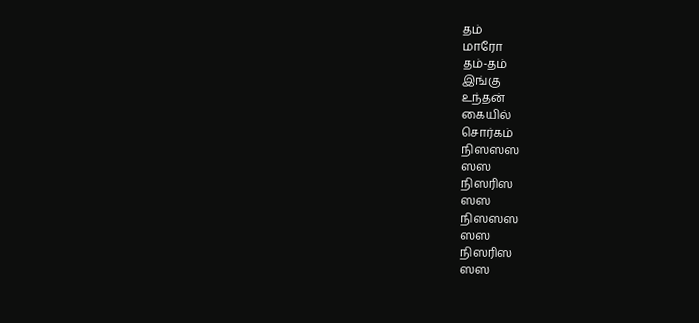தம்
மாரோ
தம்-தம்
இங்கு
உந்தன்
கையில்
சொர்கம்
நிஸஸஸ
ஸஸ
நிஸரிஸ
ஸஸ
நிஸஸஸ
ஸஸ
நிஸரிஸ
ஸஸ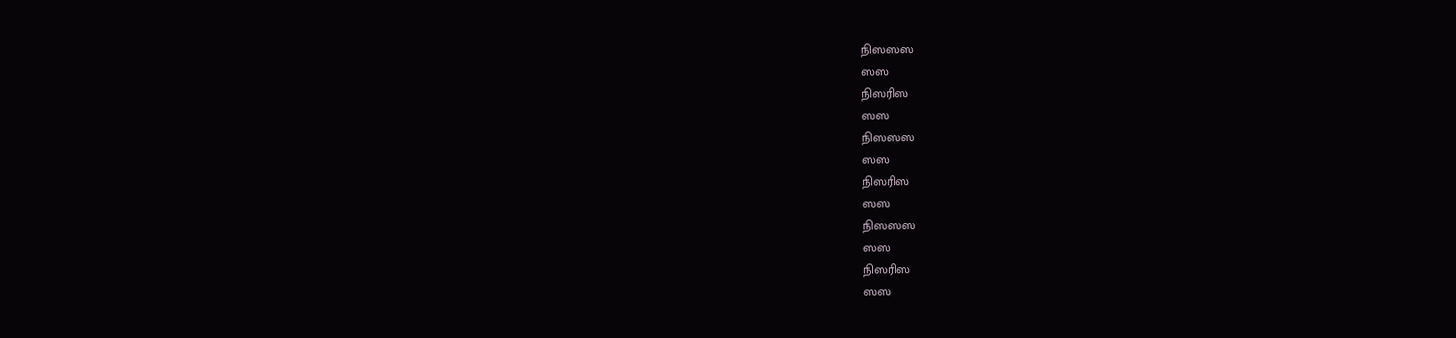நிஸஸஸ
ஸஸ
நிஸரிஸ
ஸஸ
நிஸஸஸ
ஸஸ
நிஸரிஸ
ஸஸ
நிஸஸஸ
ஸஸ
நிஸரிஸ
ஸஸ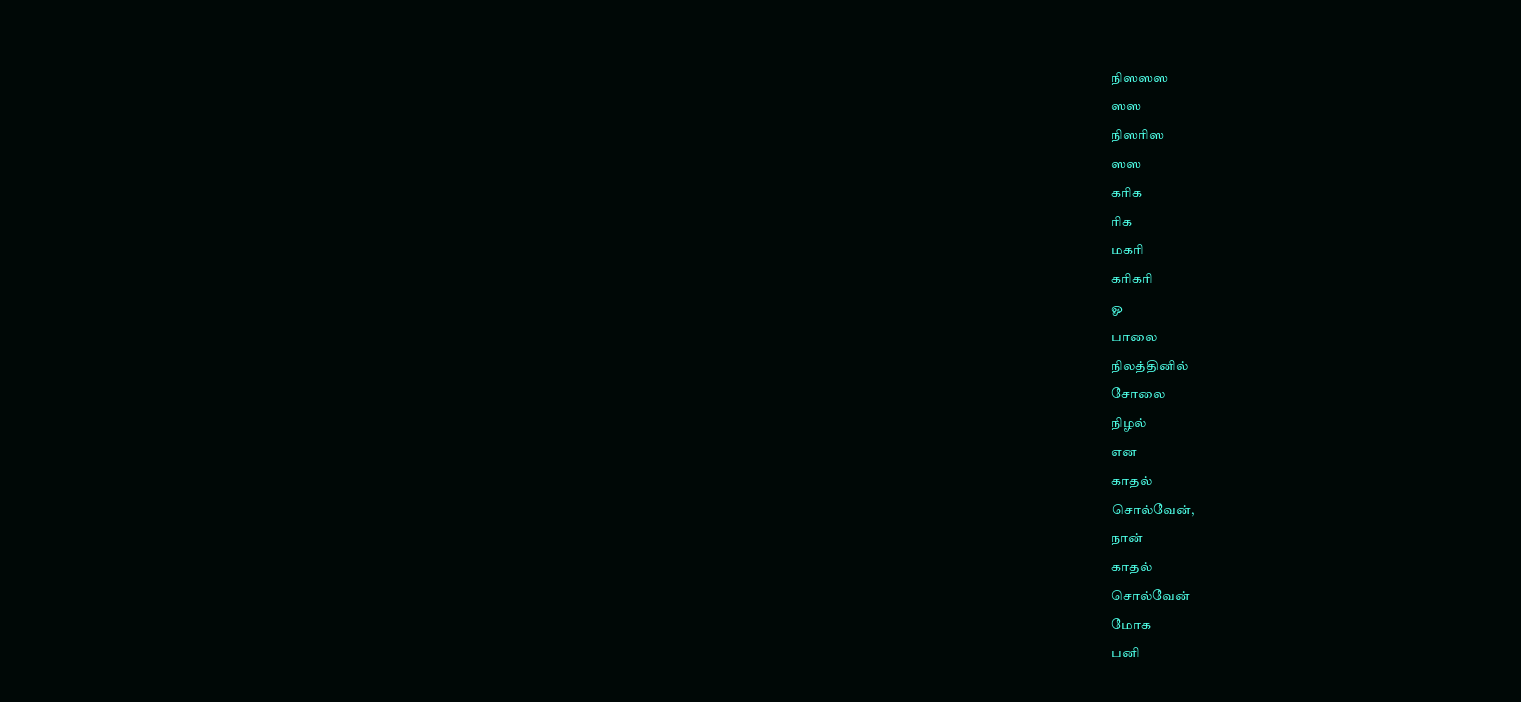நிஸஸஸ
ஸஸ
நிஸரிஸ
ஸஸ
கரிக
ரிக
மகரி
கரிகரி
ஓ
பாலை
நிலத்தினில்
சோலை
நிழல்
என
காதல்
சொல்வேன்,
நான்
காதல்
சொல்வேன்
மோக
பனி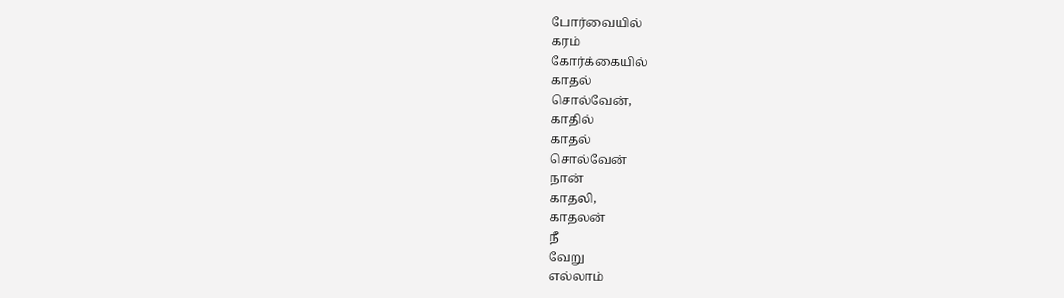போர்வையில்
கரம்
கோர்க்கையில்
காதல்
சொல்வேன்,
காதில்
காதல்
சொல்வேன்
நான்
காதலி,
காதலன்
நீ
வேறு
எல்லாம்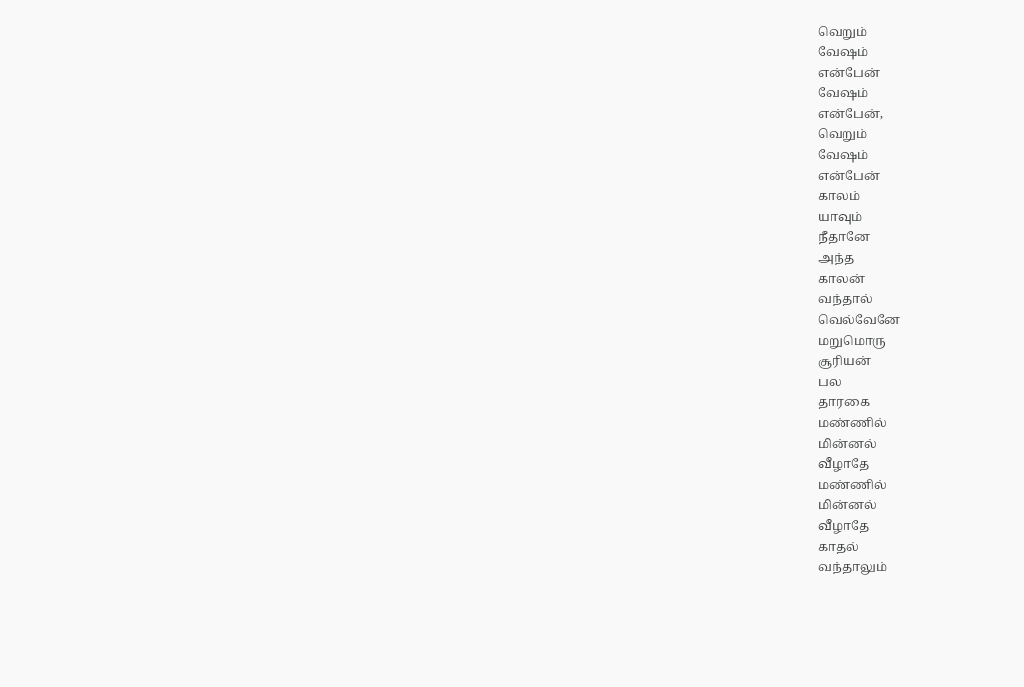வெறும்
வேஷம்
என்பேன்
வேஷம்
என்பேன்,
வெறும்
வேஷம்
என்பேன்
காலம்
யாவும்
நீதானே
அந்த
காலன்
வந்தால்
வெல்வேனே
மறுமொரு
சூரியன்
பல
தாரகை
மண்ணில்
மின்னல்
வீழாதே
மண்ணில்
மின்னல்
வீழாதே
காதல்
வந்தாலும்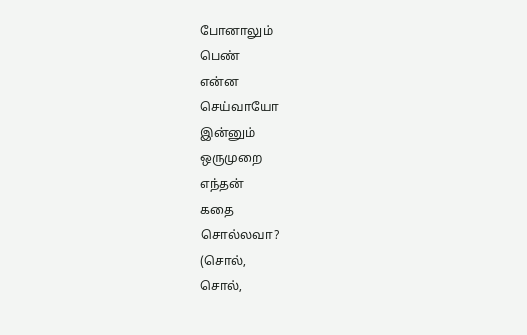போனாலும்
பெண்
என்ன
செய்வாயோ
இன்னும்
ஒருமுறை
எந்தன்
கதை
சொல்லவா?
(சொல்,
சொல்,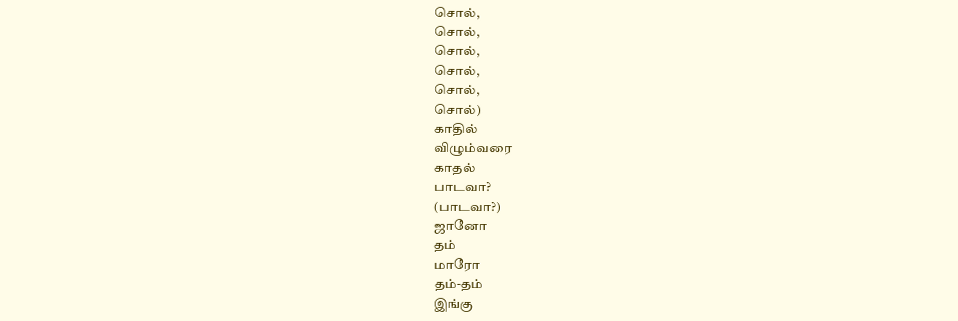சொல்,
சொல்,
சொல்,
சொல்,
சொல்,
சொல்)
காதில்
விழும்வரை
காதல்
பாடவா?
(பாடவா?)
ஜானோ
தம்
மாரோ
தம்-தம்
இங்கு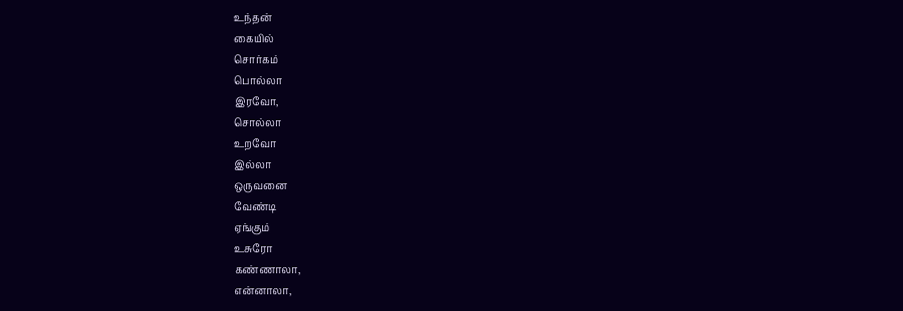உந்தன்
கையில்
சொர்கம்
பொல்லா
இரவோ,
சொல்லா
உறவோ
இல்லா
ஒருவனை
வேண்டி
ஏங்கும்
உசுரோ
கண்ணாலா,
என்னாலா,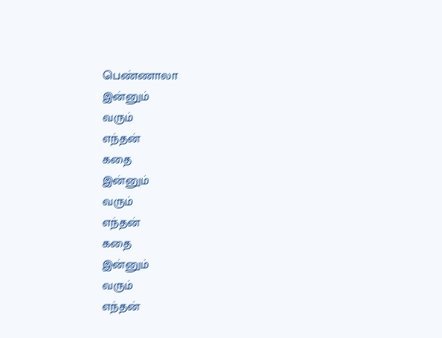பெண்ணாலா
இன்னும்
வரும்
எந்தன்
கதை
இன்னும்
வரும்
எந்தன்
கதை
இன்னும்
வரும்
எந்தன்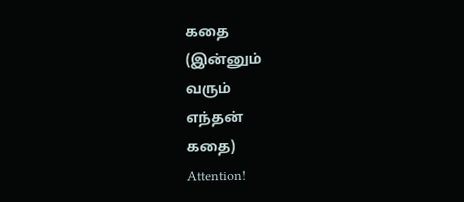கதை
(இன்னும்
வரும்
எந்தன்
கதை)
Attention!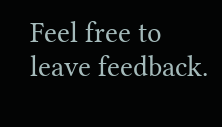Feel free to leave feedback.